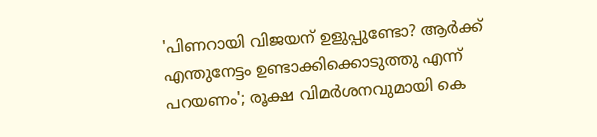'പിണറായി വിജയന് ഉളുപ്പുണ്ടോ? ആർക്ക് എന്തുനേട്ടം ഉണ്ടാക്കിക്കൊടുത്തു എന്ന് പറയണം'; രൂക്ഷ വിമർശനവുമായി കെ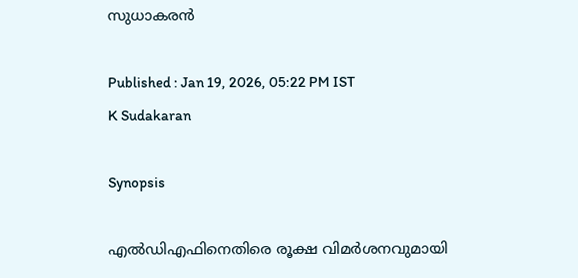സുധാകരൻ

Published : Jan 19, 2026, 05:22 PM IST
K Sudakaran

Synopsis

എൽഡിഎഫിനെതിരെ രൂക്ഷ വിമർശനവുമായി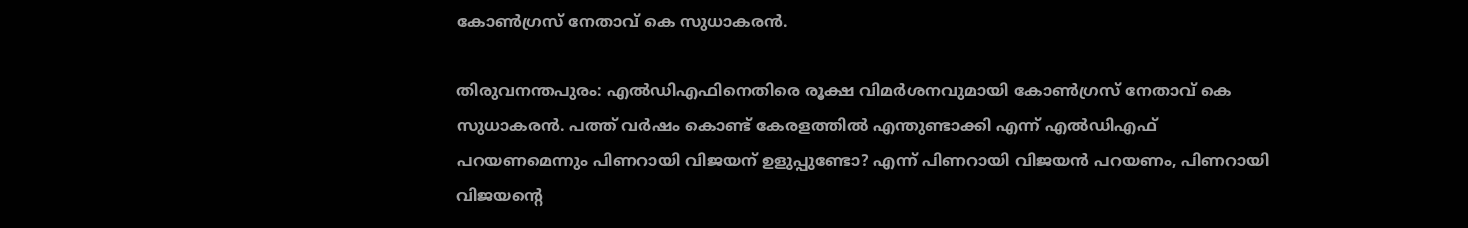കോണ്‍ഗ്രസ് നേതാവ് കെ സുധാകരൻ.

തിരുവനന്തപുരം: എൽഡിഎഫിനെതിരെ രൂക്ഷ വിമർശനവുമായി കോണ്‍ഗ്രസ് നേതാവ് കെ സുധാകരൻ. പത്ത് വർഷം കൊണ്ട് കേരളത്തിൽ എന്തുണ്ടാക്കി എന്ന് എൽഡിഎഫ് പറയണമെന്നും പിണറായി വിജയന് ഉളുപ്പുണ്ടോ? എന്ന് പിണറായി വിജയൻ പറയണം, പിണറായി വിജയന്‍റെ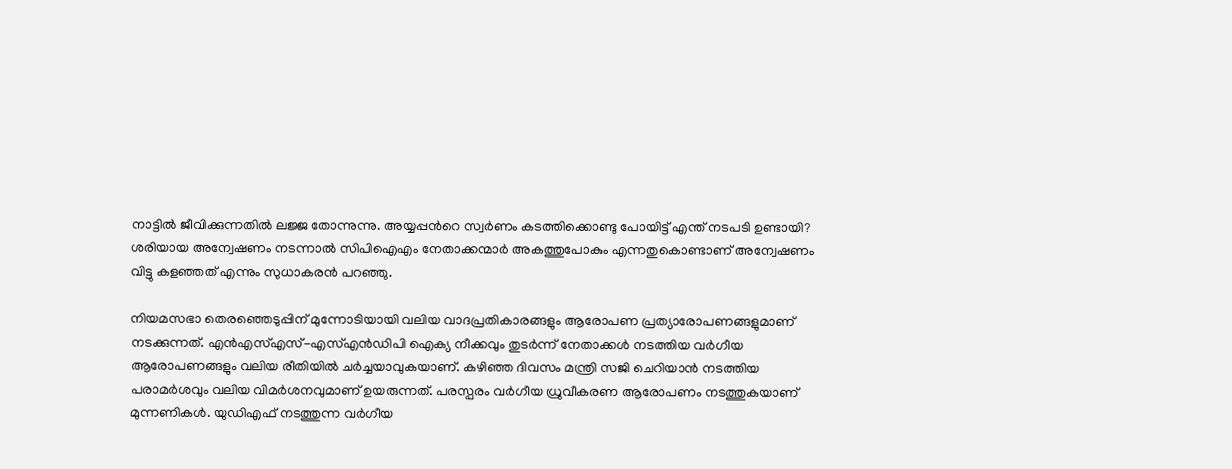നാട്ടിൽ ജീവിക്കുന്നതിൽ ലജ്ജ തോന്നുന്നു. അയ്യപ്പന്‍റെ സ്വർണം കടത്തിക്കൊണ്ടു പോയിട്ട് എന്ത് നടപടി ഉണ്ടായി? ശരിയായ അന്വേഷണം നടന്നാൽ സിപിഐഎം നേതാക്കന്മാർ അകത്തുപോകും എന്നതുകൊണ്ടാണ് അന്വേഷണം വിട്ടു കളഞ്ഞത് എന്നും സുധാകരൻ പറഞ്ഞു.

നിയമസഭാ തെരഞ്ഞെടുപ്പിന് മുന്നോടിയായി വലിയ വാദപ്രതികാരങ്ങളും ആരോപണ പ്രത്യാരോപണങ്ങളുമാണ് നടക്കുന്നത്. എൻഎസ്എസ്-എസ്എൻഡിപി ഐക്യ നീക്കവും തുടർന്ന് നേതാക്കൾ നടത്തിയ വർഗീയ ആരോപണങ്ങളും വലിയ രീതിയില്‍ ചർച്ചയാവുകയാണ്. കഴിഞ്ഞ ദിവസം മന്ത്രി സജി ചെറിയാൻ നടത്തിയ പരാമർശവും വലിയ വിമർശനവുമാണ് ഉയരുന്നത്. പരസ്പരം വർഗീയ ധ്രുവീകരണ ആരോപണം നടത്തുകയാണ് മുന്നണികൾ. യുഡിഎഫ് നടത്തുന്ന വർഗീയ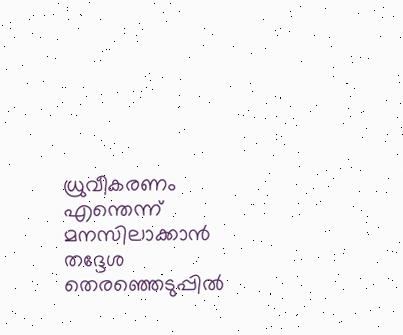ധ്രുവീകരണം എന്തെന്ന് മനസിലാക്കാൻ തദ്ദേശ തെരഞ്ഞെടുപ്പിൽ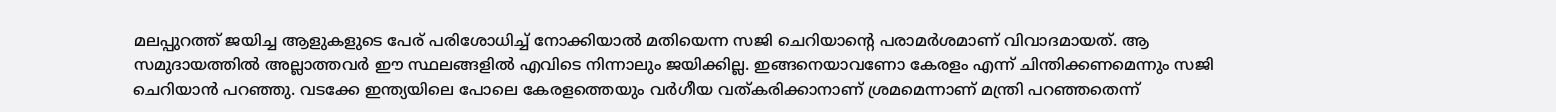മലപ്പുറത്ത് ജയിച്ച ആളുകളുടെ പേര് പരിശോധിച്ച് നോക്കിയാൽ മതിയെന്ന സജി ചെറിയാന്‍റെ പരാമർശമാണ് വിവാദമായത്. ആ സമുദായത്തിൽ അല്ലാത്തവർ ഈ സ്ഥലങ്ങളിൽ എവിടെ നിന്നാലും ജയിക്കില്ല. ഇങ്ങനെയാവണോ കേരളം എന്ന് ചിന്തിക്കണമെന്നും സജി ചെറിയാൻ പറഞ്ഞു. വടക്കേ ഇന്ത്യയിലെ പോലെ കേരളത്തെയും വർഗീയ വത്കരിക്കാനാണ് ശ്രമമെന്നാണ് മന്ത്രി പറഞ്ഞതെന്ന്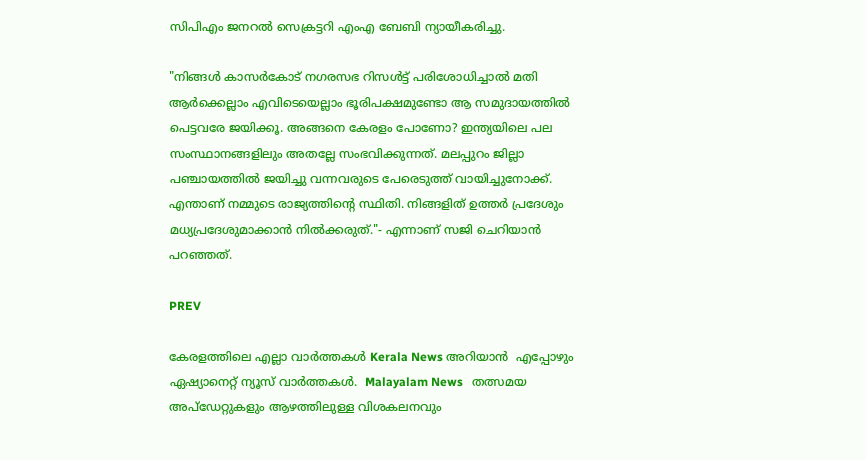സിപിഎം ജനറൽ സെക്രട്ടറി എംഎ ബേബി ന്യായീകരിച്ചു.

"നിങ്ങൾ കാസർകോട് നഗരസഭ റിസൾട്ട് പരിശോധിച്ചാൽ മതി ആർക്കെല്ലാം എവിടെയെല്ലാം ഭൂരിപക്ഷമുണ്ടോ ആ സമുദായത്തിൽ പെട്ടവരേ ജയിക്കൂ. അങ്ങനെ കേരളം പോണോ? ഇന്ത്യയിലെ പല സംസ്ഥാനങ്ങളിലും അതല്ലേ സംഭവിക്കുന്നത്. മലപ്പുറം ജില്ലാ പഞ്ചായത്തിൽ ജയിച്ചു വന്നവരുടെ പേരെടുത്ത് വായിച്ചുനോക്ക്. എന്താണ് നമ്മുടെ രാജ്യത്തിന്‍റെ സ്ഥിതി. നിങ്ങളിത് ഉത്തർ പ്രദേശും മധ്യപ്രദേശുമാക്കാൻ നിൽക്കരുത്."- എന്നാണ് സജി ചെറിയാൻ പറഞ്ഞത്.

PREV

കേരളത്തിലെ എല്ലാ വാർത്തകൾ Kerala News അറിയാൻ  എപ്പോഴും ഏഷ്യാനെറ്റ് ന്യൂസ് വാർത്തകൾ.  Malayalam News   തത്സമയ അപ്‌ഡേറ്റുകളും ആഴത്തിലുള്ള വിശകലനവും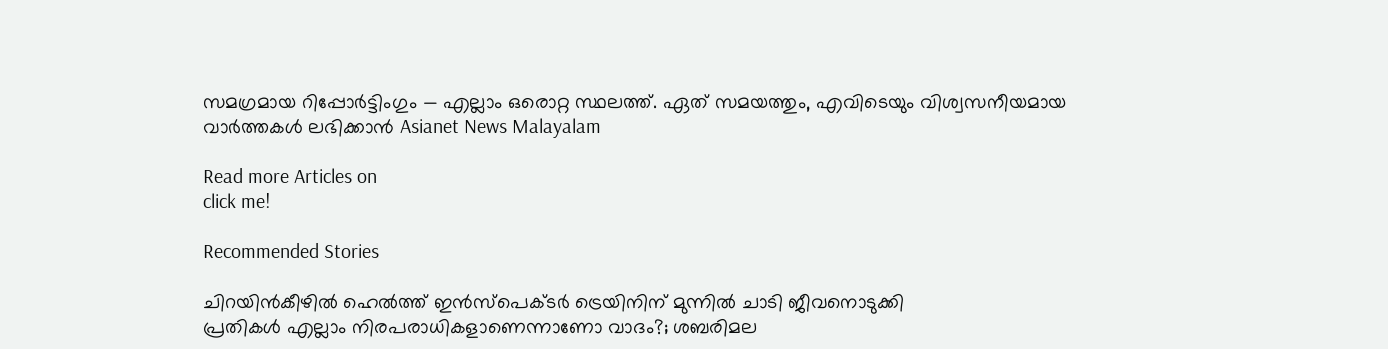സമഗ്രമായ റിപ്പോർട്ടിംഗും — എല്ലാം ഒരൊറ്റ സ്ഥലത്ത്. ഏത് സമയത്തും, എവിടെയും വിശ്വസനീയമായ വാർത്തകൾ ലഭിക്കാൻ Asianet News Malayalam

Read more Articles on
click me!

Recommended Stories

ചിറയിൻകീഴിൽ ഹെൽത്ത് ഇൻസ്പെക്ടർ ട്രെയിനിന് മുന്നിൽ ചാടി ജീവനൊടുക്കി
പ്രതികള്‍ എല്ലാം നിരപരാധികളാണെന്നാണോ വാദം?; ശബരിമല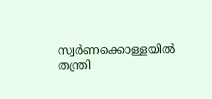സ്വര്‍ണക്കൊള്ളയിൽ തന്ത്രി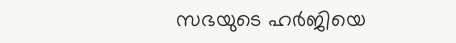സഭയുടെ ഹര്‍ജിയെ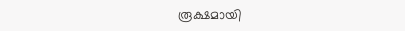രൂക്ഷമായി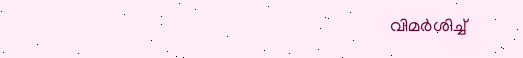വിമര്‍ശിച്ച്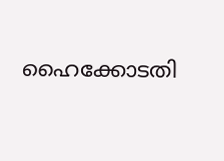ഹൈക്കോടതി